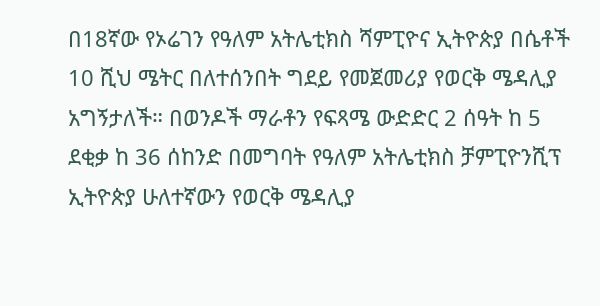በ18ኛው የኦሬገን የዓለም አትሌቲክስ ሻምፒዮና ኢትዮጵያ በሴቶች 10 ሺህ ሜትር በለተሰንበት ግደይ የመጀመሪያ የወርቅ ሜዳሊያ አግኝታለች። በወንዶች ማራቶን የፍጻሜ ውድድር 2 ሰዓት ከ 5 ደቂቃ ከ 36 ሰከንድ በመግባት የዓለም አትሌቲክስ ቻምፒዮንሺፕ ኢትዮጵያ ሁለተኛውን የወርቅ ሜዳሊያ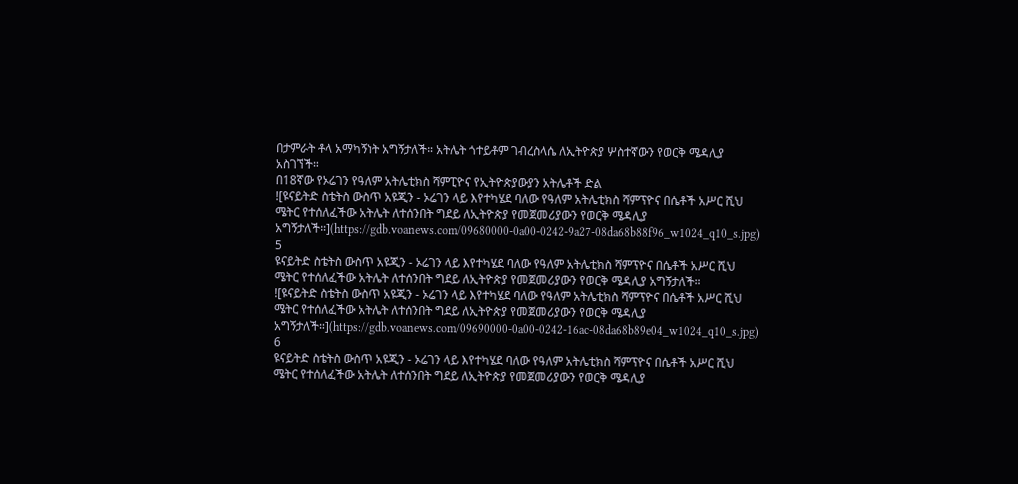በታምራት ቶላ አማካኝነት አግኝታለች። አትሌት ጎተይቶም ገብረስላሴ ለኢትዮጵያ ሦስተኛውን የወርቅ ሜዳሊያ አስገኘች።
በ18ኛው የኦሬገን የዓለም አትሌቲክስ ሻምፒዮና የኢትዮጵያውያን አትሌቶች ድል
![ዩናይትድ ስቴትስ ውስጥ አዩጂን - ኦሬገን ላይ እየተካሄደ ባለው የዓለም አትሌቲክስ ሻምፕዮና በሴቶች አሥር ሺህ ሜትር የተሰለፈችው አትሌት ለተሰንበት ግደይ ለኢትዮጵያ የመጀመሪያውን የወርቅ ሜዳሊያ አግኝታለች።](https://gdb.voanews.com/09680000-0a00-0242-9a27-08da68b88f96_w1024_q10_s.jpg)
5
ዩናይትድ ስቴትስ ውስጥ አዩጂን - ኦሬገን ላይ እየተካሄደ ባለው የዓለም አትሌቲክስ ሻምፕዮና በሴቶች አሥር ሺህ ሜትር የተሰለፈችው አትሌት ለተሰንበት ግደይ ለኢትዮጵያ የመጀመሪያውን የወርቅ ሜዳሊያ አግኝታለች።
![ዩናይትድ ስቴትስ ውስጥ አዩጂን - ኦሬገን ላይ እየተካሄደ ባለው የዓለም አትሌቲክስ ሻምፕዮና በሴቶች አሥር ሺህ ሜትር የተሰለፈችው አትሌት ለተሰንበት ግደይ ለኢትዮጵያ የመጀመሪያውን የወርቅ ሜዳሊያ አግኝታለች።](https://gdb.voanews.com/09690000-0a00-0242-16ac-08da68b89e04_w1024_q10_s.jpg)
6
ዩናይትድ ስቴትስ ውስጥ አዩጂን - ኦሬገን ላይ እየተካሄደ ባለው የዓለም አትሌቲክስ ሻምፕዮና በሴቶች አሥር ሺህ ሜትር የተሰለፈችው አትሌት ለተሰንበት ግደይ ለኢትዮጵያ የመጀመሪያውን የወርቅ ሜዳሊያ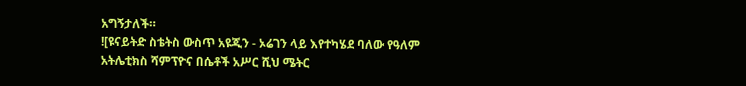አግኝታለች።
![ዩናይትድ ስቴትስ ውስጥ አዩጂን - ኦሬገን ላይ እየተካሄደ ባለው የዓለም አትሌቲክስ ሻምፕዮና በሴቶች አሥር ሺህ ሜትር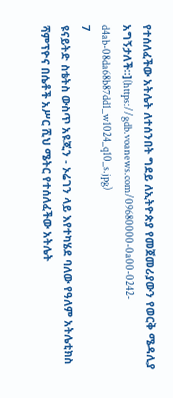የተሰለፈችው አትሌት ለተሰንበት ግደይ ለኢትዮጵያ የመጀመሪያውን የወርቅ ሜዳሊያ አግኝታለች።](https://gdb.voanews.com/09680000-0a00-0242-d4ab-08da68b87dd1_w1024_q10_s.jpg)
7
ዩናይትድ ስቴትስ ውስጥ አዩጂን - ኦሬገን ላይ እየተካሄደ ባለው የዓለም አትሌቲክስ ሻምፕዮና በሴቶች አሥር ሺህ ሜትር የተሰለፈችው አትሌት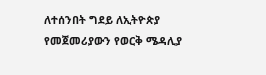ለተሰንበት ግደይ ለኢትዮጵያ የመጀመሪያውን የወርቅ ሜዳሊያ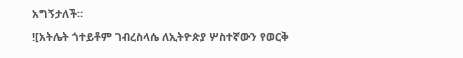አግኝታለች።
![አትሌት ጎተይቶም ገብረስላሴ ለኢትዮጵያ ሦስተኛውን የወርቅ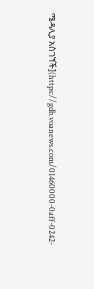ሜዳሊያ አስገኘች](https://gdb.voanews.com/01460000-0aff-0242-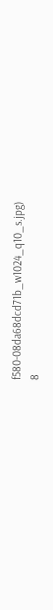f580-08da68dcd71b_w1024_q10_s.jpg)
8